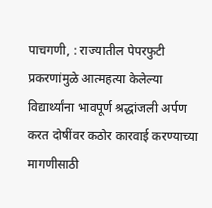पाचगणी, : राज्यातील पेपरफुटी प्रकरणांमुळे आत्महत्या केलेल्या विद्यार्थ्यांना भावपूर्ण श्रद्धांजली अर्पण करत दोषींवर कठोर कारवाई करण्याच्या मागणीसाठी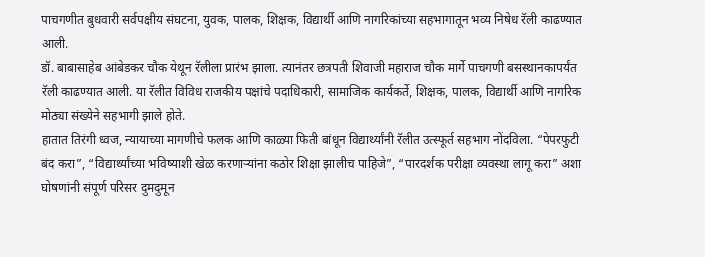पाचगणीत बुधवारी सर्वपक्षीय संघटना, युवक, पालक, शिक्षक, विद्यार्थी आणि नागरिकांच्या सहभागातून भव्य निषेध रॅली काढण्यात आली.
डॉ. बाबासाहेब आंबेडकर चौक येथून रॅलीला प्रारंभ झाला. त्यानंतर छत्रपती शिवाजी महाराज चौक मार्गे पाचगणी बसस्थानकापर्यंत रॅली काढण्यात आली. या रॅलीत विविध राजकीय पक्षांचे पदाधिकारी, सामाजिक कार्यकर्ते, शिक्षक, पालक, विद्यार्थी आणि नागरिक मोठ्या संख्येने सहभागी झाले होते.
हातात तिरंगी ध्वज, न्यायाच्या मागणीचे फलक आणि काळ्या फिती बांधून विद्यार्थ्यांनी रॅलीत उत्स्फूर्त सहभाग नोंदविला. “पेपरफुटी बंद करा”, “विद्यार्थ्यांच्या भविष्याशी खेळ करणाऱ्यांना कठोर शिक्षा झालीच पाहिजे”, “पारदर्शक परीक्षा व्यवस्था लागू करा” अशा घोषणांनी संपूर्ण परिसर दुमदुमून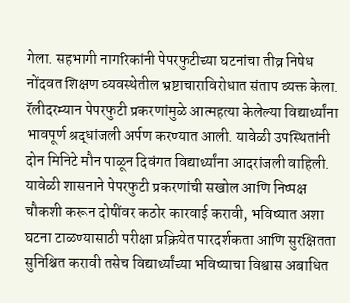गेला. सहभागी नागरिकांनी पेपरफुटीच्या घटनांचा तीव्र निषेध नोंदवत शिक्षण व्यवस्थेतील भ्रष्टाचाराविरोधात संताप व्यक्त केला.
रॅलीदरम्यान पेपरफुटी प्रकरणांमुळे आत्महत्या केलेल्या विद्यार्थ्यांना भावपूर्ण श्रद्धांजली अर्पण करण्यात आली. यावेळी उपस्थितांनी दोन मिनिटे मौन पाळून दिवंगत विद्यार्थ्यांना आदरांजली वाहिली.
यावेळी शासनाने पेपरफुटी प्रकरणांची सखोल आणि निष्पक्ष चौकशी करून दोषींवर कठोर कारवाई करावी, भविष्यात अशा घटना टाळण्यासाठी परीक्षा प्रक्रियेत पारदर्शकता आणि सुरक्षितता सुनिश्चित करावी तसेच विद्यार्थ्यांच्या भविष्याचा विश्वास अबाधित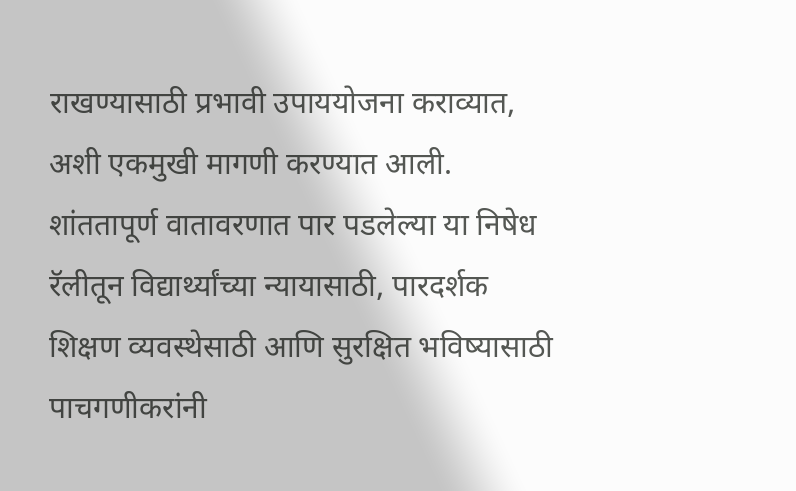राखण्यासाठी प्रभावी उपाययोजना कराव्यात, अशी एकमुखी मागणी करण्यात आली.
शांततापूर्ण वातावरणात पार पडलेल्या या निषेध रॅलीतून विद्यार्थ्यांच्या न्यायासाठी, पारदर्शक शिक्षण व्यवस्थेसाठी आणि सुरक्षित भविष्यासाठी पाचगणीकरांनी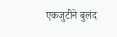एकजुटीने बुलंद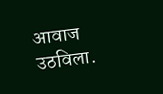आवाज उठविला.